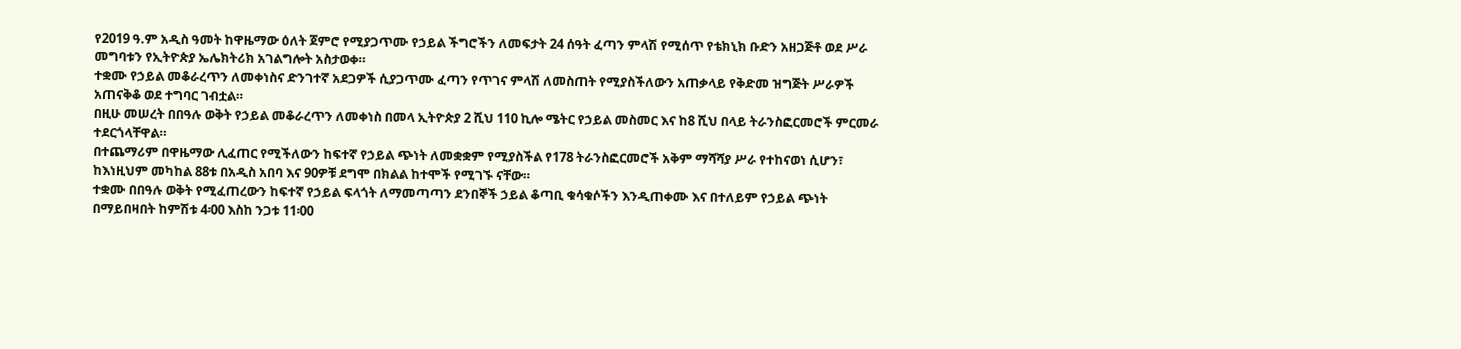የ2019 ዓ.ም አዲስ ዓመት ከዋዜማው ዕለት ጀምሮ የሚያጋጥሙ የኃይል ችግሮችን ለመፍታት 24 ሰዓት ፈጣን ምላሽ የሚሰጥ የቴክኒክ ቡድን አዘጋጅቶ ወደ ሥራ መግባቱን የኢትዮጵያ ኤሌክትሪክ አገልግሎት አስታወቀ።
ተቋሙ የኃይል መቆራረጥን ለመቀነስና ድንገተኛ አደጋዎች ሲያጋጥሙ ፈጣን የጥገና ምላሽ ለመስጠት የሚያስችለውን አጠቃላይ የቅድመ ዝግጅት ሥራዎች አጠናቅቆ ወደ ተግባር ገብቷል።
በዚሁ መሠረት በበዓሉ ወቅት የኃይል መቆራረጥን ለመቀነስ በመላ ኢትዮጵያ 2 ሺህ 110 ኪሎ ሜትር የኃይል መስመር እና ከ8 ሺህ በላይ ትራንስፎርመሮች ምርመራ ተደርጎላቸዋል።
በተጨማሪም በዋዜማው ሊፈጠር የሚችለውን ከፍተኛ የኃይል ጭነት ለመቋቋም የሚያስችል የ178 ትራንስፎርመሮች አቅም ማሻሻያ ሥራ የተከናወነ ሲሆን፣ ከእነዚህም መካከል 88ቱ በአዲስ አበባ እና 90ዎቹ ደግሞ በክልል ከተሞች የሚገኙ ናቸው።
ተቋሙ በበዓሉ ወቅት የሚፈጠረውን ከፍተኛ የኃይል ፍላጎት ለማመጣጣን ደንበኞች ኃይል ቆጣቢ ቁሳቁሶችን እንዲጠቀሙ እና በተለይም የኃይል ጭነት በማይበዛበት ከምሽቱ 4፡00 እስከ ንጋቱ 11፡00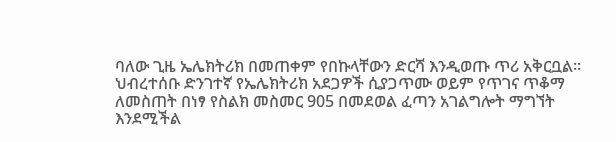ባለው ጊዜ ኤሌክትሪክ በመጠቀም የበኩላቸውን ድርሻ እንዲወጡ ጥሪ አቅርቧል።
ህብረተሰቡ ድንገተኛ የኤሌክትሪክ አደጋዎች ሲያጋጥሙ ወይም የጥገና ጥቆማ ለመስጠት በነፃ የስልክ መስመር 905 በመደወል ፈጣን አገልግሎት ማግኘት እንደሚችል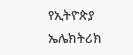የኢትዮጵያ ኤሌክትሪክ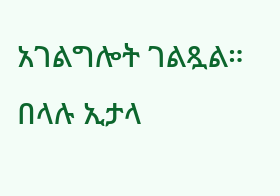አገልግሎት ገልጿል።
በላሉ ኢታላ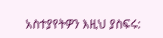አስተያየትዎን እዚህ ያስፍሩ: